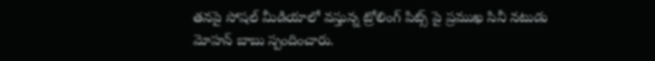తనపై సోషల్ మీడియాలో వస్తున్న ట్రోలింగ్ పిట్స్ పై ప్రముఖ సినీ నటుడు మోహన్ బాబు స్పందించారు.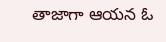తాజాగా ఆయన ఓ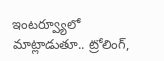ఇంటర్వ్యూలో మాట్లాడుతూ.. ట్రోలింగ్,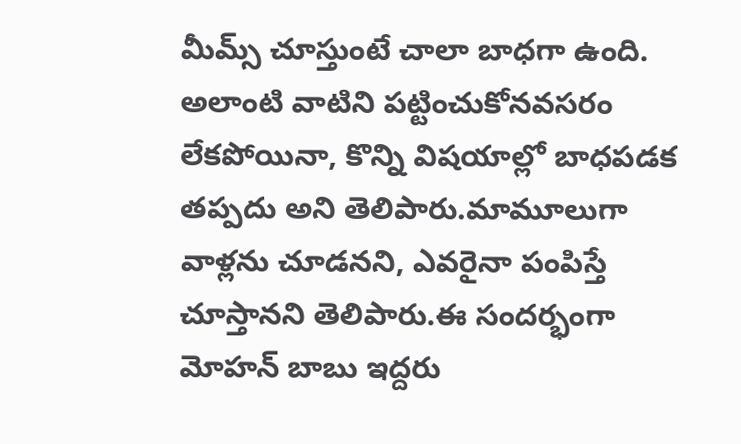మీమ్స్ చూస్తుంటే చాలా బాధగా ఉంది. అలాంటి వాటిని పట్టించుకోనవసరం లేకపోయినా, కొన్ని విషయాల్లో బాధపడక తప్పదు అని తెలిపారు.మామూలుగా వాళ్లను చూడనని, ఎవరైనా పంపిస్తే చూస్తానని తెలిపారు.ఈ సందర్భంగా మోహన్ బాబు ఇద్దరు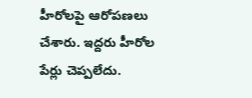హీరోలపై ఆరోపణలు చేశారు. ఇద్దరు హీరోల పేర్లు చెప్పలేదు.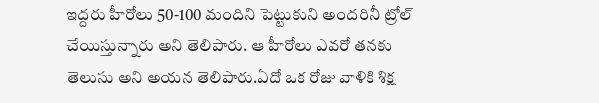ఇద్దరు హీరోలు 50-100 మందిని పెట్టుకుని అందరినీ ట్రోల్ చేయిస్తున్నారు అని తెలిపారు. ఆ హీరోలు ఎవరో తనకు తెలుసు అని అయన తెలిపారు.ఏదో ఒక రోజు వాళికి శిక్ష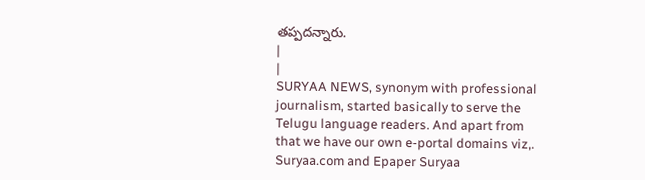తప్పదన్నారు.
|
|
SURYAA NEWS, synonym with professional journalism, started basically to serve the Telugu language readers. And apart from that we have our own e-portal domains viz,. Suryaa.com and Epaper Suryaa